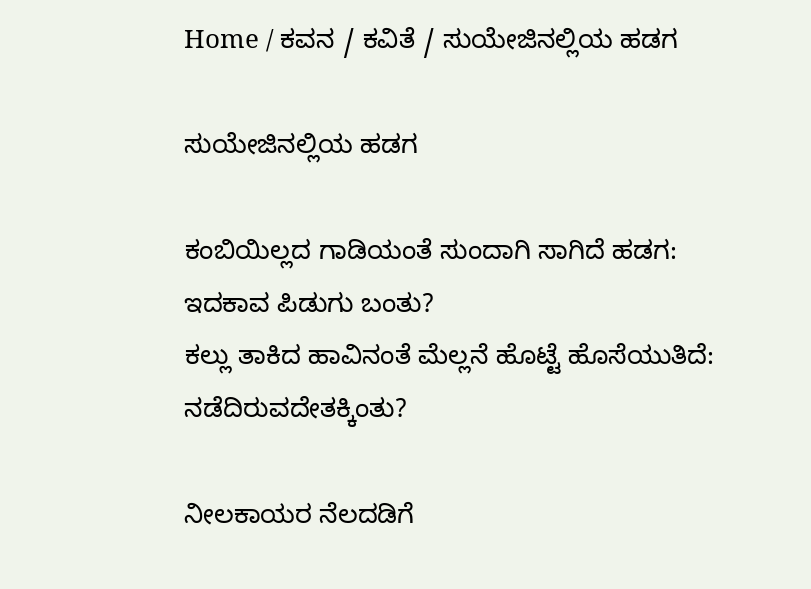Home / ಕವನ / ಕವಿತೆ / ಸುಯೇಜಿನಲ್ಲಿಯ ಹಡಗ

ಸುಯೇಜಿನಲ್ಲಿಯ ಹಡಗ

ಕಂಬಿಯಿಲ್ಲದ ಗಾಡಿಯಂತೆ ಸುಂದಾಗಿ ಸಾಗಿದೆ ಹಡಗ:
ಇದಕಾವ ಪಿಡುಗು ಬಂತು?
ಕಲ್ಲು ತಾಕಿದ ಹಾವಿನಂತೆ ಮೆಲ್ಲನೆ ಹೊಟ್ಟೆ ಹೊಸೆಯುತಿದೆ:
ನಡೆದಿರುವದೇತಕ್ಕಿಂತು?

ನೀಲಕಾಯರ ನೆಲದಡಿಗೆ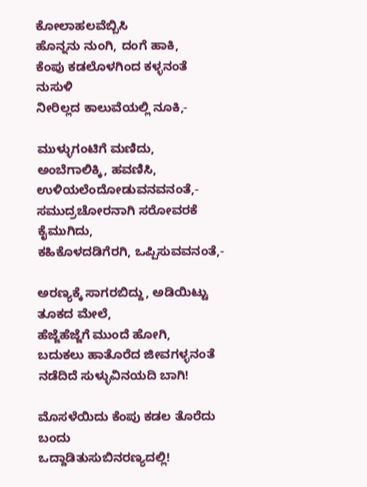ಕೋಲಾಹಲವೆಬ್ಬಿಸಿ
ಹೊನ್ನನು ನುಂಗಿ, ದಂಗೆ ಹಾಕಿ,
ಕೆಂಪು ಕಡಲೊಳಗಿಂದ ಕಳ್ಳನಂತೆ ನುಸುಳಿ
ನೀರಿಲ್ಲದ ಕಾಲುವೆಯಲ್ಲಿ ನೂಕಿ,-

ಮುಳ್ಳುಗಂಟಿಗೆ ಮಣಿದು, ಅಂಬೆಗಾಲಿಕ್ಕಿ, ಹವಣಿಸಿ,
ಉಳಿಯಲೆಂದೋಡುವನವನಂತೆ,-
ಸಮುದ್ರಚೋರನಾಗಿ ಸರೋವರಕೆ ಕೈಮುಗಿದು,
ಕಹಿಕೊಳದಡಿಗೆರಗಿ, ಒಪ್ಪಿಸುವವನಂತೆ,-

ಅರಣ್ಯಕ್ಕೆ ಸಾಗರಬಿದ್ದು, ಅಡಿಯಿಟ್ಟು ತೂಕದ ಮೇಲೆ,
ಹೆಜ್ಜೆಹೆಜ್ಜೆಗೆ ಮುಂದೆ ಹೋಗಿ,
ಬದುಕಲು ಹಾತೊರೆದ ಜೀವಗಳ್ಳನಂತೆ
ನಡೆದಿದೆ ಸುಳ್ಳುವಿನಯದಿ ಬಾಗಿ!

ಮೊಸಳೆಯಿದು ಕೆಂಪು ಕಡಲ ತೊರೆದು ಬಂದು
ಒದ್ದಾಡಿತುಸುಬಿನರಣ್ಯದಲ್ಲಿ!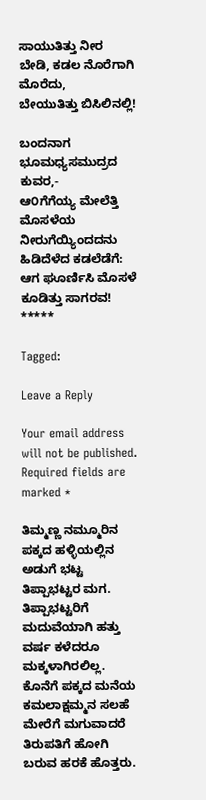ಸಾಯುತಿತ್ತು ನೀರ ಬೇಡಿ, ಕಡಲ ನೊರೆಗಾಗಿ ಮೊರೆದು,
ಬೇಯುತಿತ್ತು ಬಿಸಿಲಿನಲ್ಲಿ!

ಬಂದನಾಗ ಭೂಮಧ್ಯಸಮುದ್ರದ ಕುವರ,-
ಆ೦ಗೆಗೆಯ್ಯ ಮೇಲೆತ್ತಿ ಮೊಸಳೆಯ
ನೀರುಗೆಯ್ಯಿಂದದನು ಹಿಡಿದೆಳೆದ ಕಡಲೆಡೆಗೆ:
ಆಗ ಘೂರ್ಣಿಸಿ ಮೊಸಳೆ ಕೂಡಿತ್ತು ಸಾಗರವ!
*****

Tagged:

Leave a Reply

Your email address will not be published. Required fields are marked *

ತಿಮ್ಮಣ್ಣ ನಮ್ಮೂರಿನ ಪಕ್ಕದ ಹಳ್ಳಿಯಲ್ಲಿನ ಅಡುಗೆ ಭಟ್ಟ ತಿಪ್ಪಾಭಟ್ಟರ ಮಗ. ತಿಪ್ಪಾಭಟ್ಟರಿಗೆ ಮದುವೆಯಾಗಿ ಹತ್ತು ವರ್ಷ ಕಳೆದರೂ ಮಕ್ಕಳಾಗಿರಲಿಲ್ಲ. ಕೊನೆಗೆ ಪಕ್ಕದ ಮನೆಯ ಕಮಲಾಕ್ಷಮ್ಮನ ಸಲಹೆ ಮೇರೆಗೆ ಮಗುವಾದರೆ ತಿರುಪತಿಗೆ ಹೋಗಿ ಬರುವ ಹರಕೆ ಹೊತ್ತರು.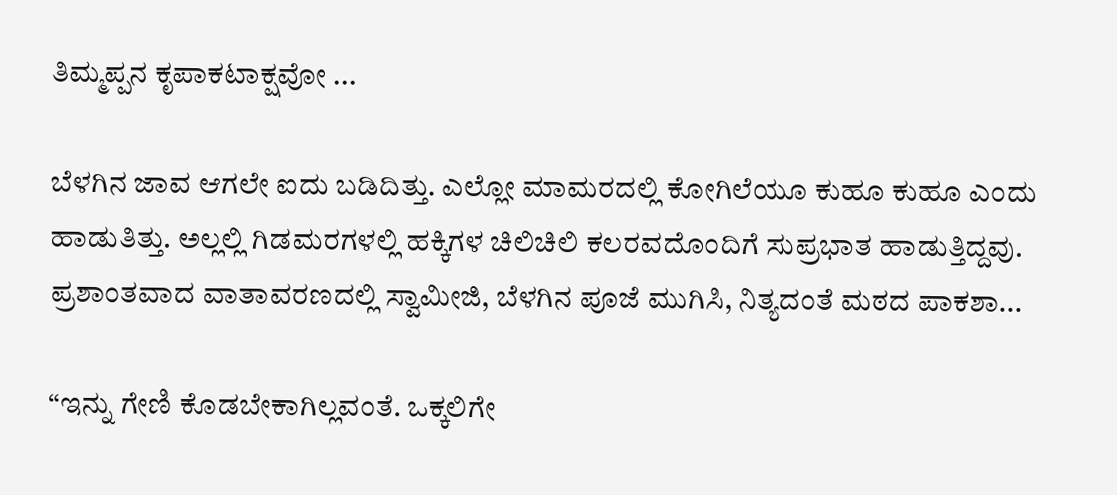ತಿಮ್ಮಪ್ಪನ ಕೃಪಾಕಟಾಕ್ಷವೋ ...

ಬೆಳಗಿನ ಜಾವ ಆಗಲೇ ಐದು ಬಡಿದಿತ್ತು. ಎಲ್ಲೋ ಮಾಮರದಲ್ಲಿ ಕೋಗಿಲೆಯೂ ಕುಹೂ ಕುಹೂ ಎಂದು ಹಾಡುತಿತ್ತು. ಅಲ್ಲಲ್ಲಿ ಗಿಡಮರಗಳಲ್ಲಿ ಹಕ್ಕಿಗಳ ಚಿಲಿಚಿಲಿ ಕಲರವದೊಂದಿಗೆ ಸುಪ್ರಭಾತ ಹಾಡುತ್ತಿದ್ದವು. ಪ್ರಶಾಂತವಾದ ವಾತಾವರಣದಲ್ಲಿ ಸ್ವಾಮೀಜಿ, ಬೆಳಗಿನ ಪೂಜೆ ಮುಗಿಸಿ, ನಿತ್ಯದಂತೆ ಮಠದ ಪಾಕಶಾ...

“ಇನ್ನು ಗೇಣಿ ಕೊಡಬೇಕಾಗಿಲ್ಲವಂತೆ. ಒಕ್ಕಲಿಗೇ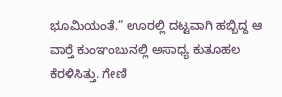ಭೂಮಿಯಂತೆ.” ಊರಲ್ಲಿ ದಟ್ಟವಾಗಿ ಹಬ್ಬಿದ್ದ ಆ ವಾರ್‍ತೆ ಕುಂಞಂಬುನಲ್ಲಿ ಅಸಾಧ್ಯ ಕುತೂಹಲ ಕೆರಳಿಸಿತ್ತು. ಗೇಣಿ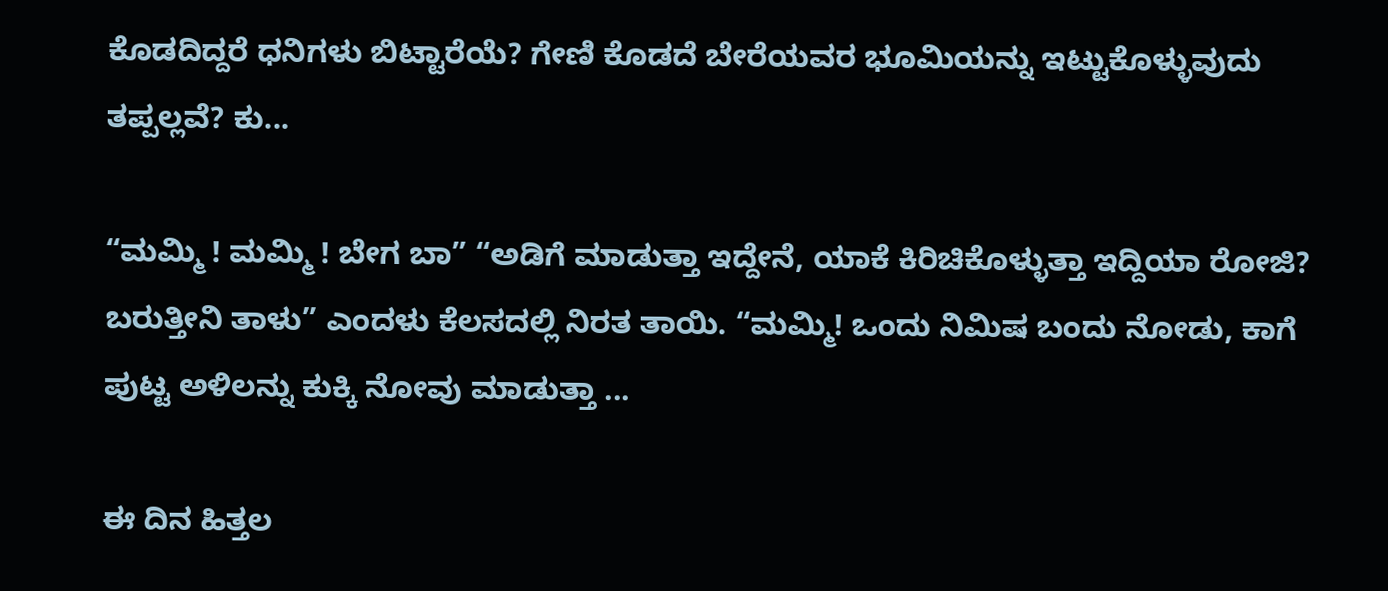ಕೊಡದಿದ್ದರೆ ಧನಿಗಳು ಬಿಟ್ಟಾರೆಯೆ? ಗೇಣಿ ಕೊಡದೆ ಬೇರೆಯವರ ಭೂಮಿಯನ್ನು ಇಟ್ಟುಕೊಳ್ಳುವುದು ತಪ್ಪಲ್ಲವೆ? ಕು...

“ಮಮ್ಮಿ ! ಮಮ್ಮಿ ! ಬೇಗ ಬಾ” “ಅಡಿಗೆ ಮಾಡುತ್ತಾ ಇದ್ದೇನೆ, ಯಾಕೆ ಕಿರಿಚಿಕೊಳ್ಳುತ್ತಾ ಇದ್ದಿಯಾ ರೋಜಿ? ಬರುತ್ತೀನಿ ತಾಳು” ಎಂದಳು ಕೆಲಸದಲ್ಲಿ ನಿರತ ತಾಯಿ. “ಮಮ್ಮಿ! ಒಂದು ನಿಮಿಷ ಬಂದು ನೋಡು, ಕಾಗೆ ಪುಟ್ಟ ಅಳಿಲನ್ನು ಕುಕ್ಕಿ ನೋವು ಮಾಡುತ್ತಾ ...

ಈ ದಿನ ಹಿತ್ತಲ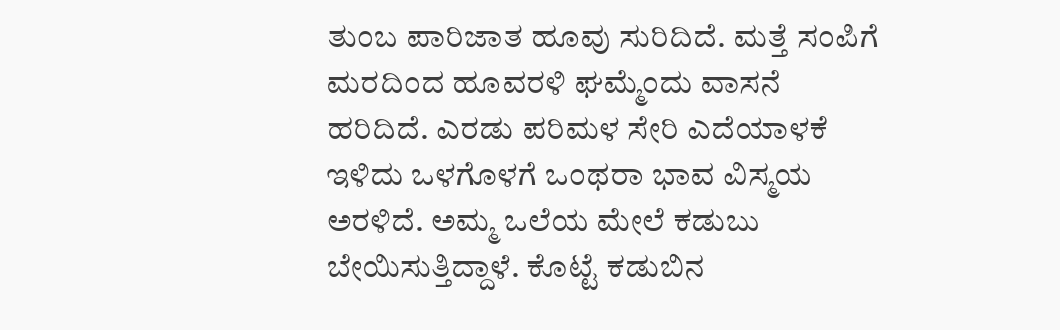ತುಂಬ ಪಾರಿಜಾತ ಹೂವು ಸುರಿದಿದೆ. ಮತ್ತೆ ಸಂಪಿಗೆ ಮರದಿಂದ ಹೂವರಳಿ ಘಮ್ಮೆಂದು ವಾಸನೆ ಹರಿದಿದೆ. ಎರಡು ಪರಿಮಳ ಸೇರಿ ಎದೆಯಾಳಕೆ ಇಳಿದು ಒಳಗೊಳಗೆ ಒಂಥರಾ ಭಾವ ವಿಸ್ಮಯ ಅರಳಿದೆ. ಅಮ್ಮ ಒಲೆಯ ಮೇಲೆ ಕಡುಬು ಬೇಯಿಸುತ್ತಿದ್ದಾಳೆ. ಕೊಟ್ಟೆ ಕಡುಬಿನ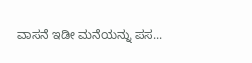ವಾಸನೆ ಇಡೀ ಮನೆಯನ್ನು ಪಸ...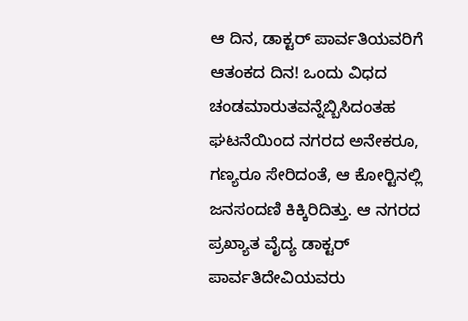ಆ ದಿನ, ಡಾಕ್ಟರ್ ಪಾರ್ವತಿಯವರಿಗೆ ಆತಂಕದ ದಿನ! ಒಂದು ವಿಧದ ಚಂಡಮಾರುತವನ್ನೆಬ್ಬಿಸಿದಂತಹ ಘಟನೆಯಿಂದ ನಗರದ ಅನೇಕರೂ, ಗಣ್ಯರೂ ಸೇರಿದಂತೆ, ಆ ಕೋರ್‍ಟಿನಲ್ಲಿ ಜನಸಂದಣಿ ಕಿಕ್ಕಿರಿದಿತ್ತು. ಆ ನಗರದ ಪ್ರಖ್ಯಾತ ವೈದ್ಯ ಡಾಕ್ಟರ್ ಪಾರ್ವತಿದೇವಿಯವರು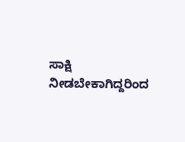ಸಾಕ್ಷಿ ನೀಡಬೇಕಾಗಿದ್ದರಿಂದ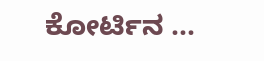ಕೋರ್ಟಿನ ...